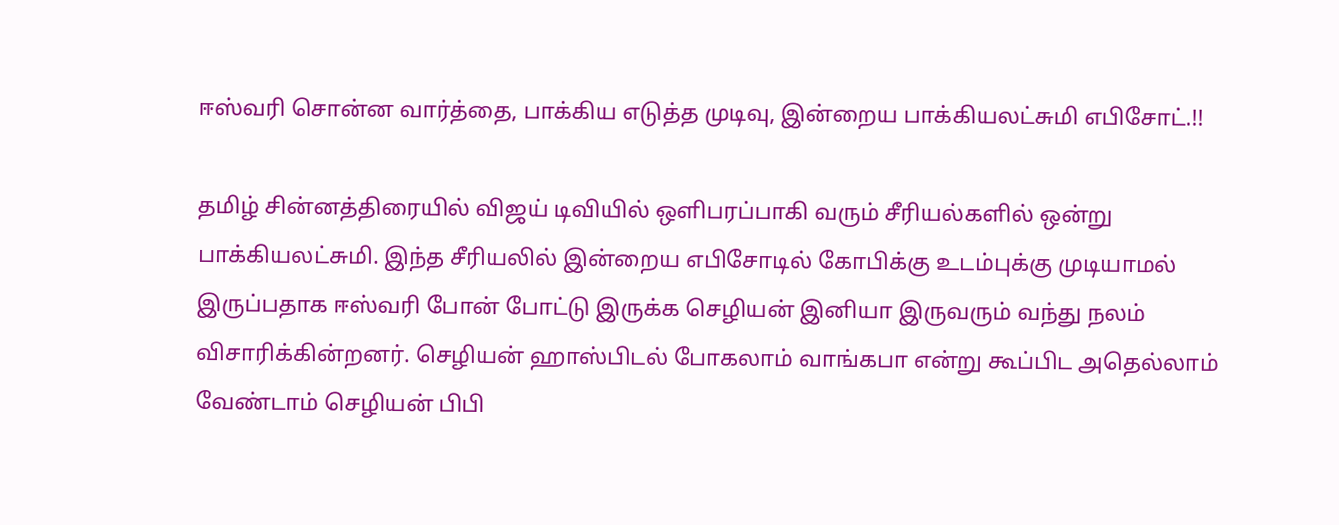ஈஸ்வரி சொன்ன வார்த்தை, பாக்கிய எடுத்த முடிவு, இன்றைய பாக்கியலட்சுமி எபிசோட்.!!

தமிழ் சின்னத்திரையில் விஜய் டிவியில் ஒளிபரப்பாகி வரும் சீரியல்களில் ஒன்று பாக்கியலட்சுமி. இந்த சீரியலில் இன்றைய எபிசோடில் கோபிக்கு உடம்புக்கு முடியாமல் இருப்பதாக ஈஸ்வரி போன் போட்டு இருக்க செழியன் இனியா இருவரும் வந்து நலம் விசாரிக்கின்றனர். செழியன் ஹாஸ்பிடல் போகலாம் வாங்கபா என்று கூப்பிட அதெல்லாம் வேண்டாம் செழியன் பிபி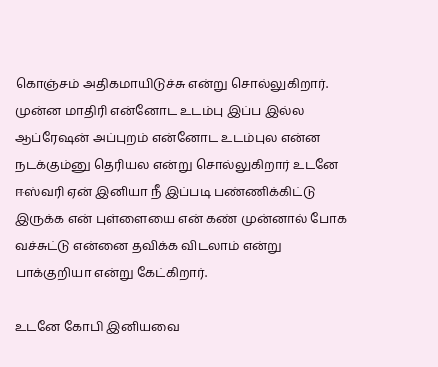கொஞ்சம் அதிகமாயிடுச்சு என்று சொல்லுகிறார். முன்ன மாதிரி என்னோட உடம்பு இப்ப இல்ல ஆப்ரேஷன் அப்புறம் என்னோட உடம்புல என்ன நடக்கும்னு தெரியல என்று சொல்லுகிறார் உடனே ஈஸ்வரி ஏன் இனியா நீ இப்படி பண்ணிக்கிட்டு இருக்க என் புள்ளையை என் கண் முன்னால் போக வச்சுட்டு என்னை தவிக்க விடலாம் என்று பாக்குறியா என்று கேட்கிறார்.

உடனே கோபி இனியவை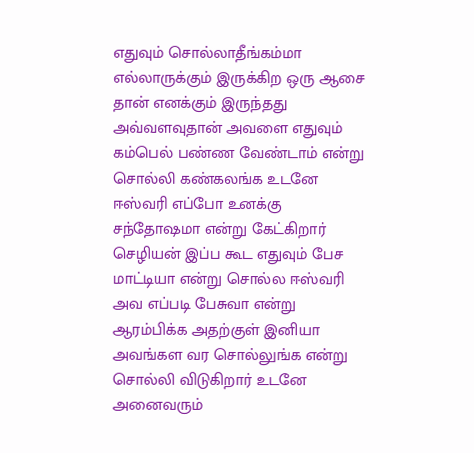எதுவும் சொல்லாதீங்கம்மா எல்லாருக்கும் இருக்கிற ஒரு ஆசை தான் எனக்கும் இருந்தது அவ்வளவுதான் அவளை எதுவும் கம்பெல் பண்ண வேண்டாம் என்று சொல்லி கண்கலங்க உடனே ஈஸ்வரி எப்போ உனக்கு சந்தோஷமா என்று கேட்கிறார் செழியன் இப்ப கூட எதுவும் பேச மாட்டியா என்று சொல்ல ஈஸ்வரி அவ எப்படி பேசுவா என்று ஆரம்பிக்க அதற்குள் இனியா அவங்கள வர சொல்லுங்க என்று சொல்லி விடுகிறார் உடனே அனைவரும்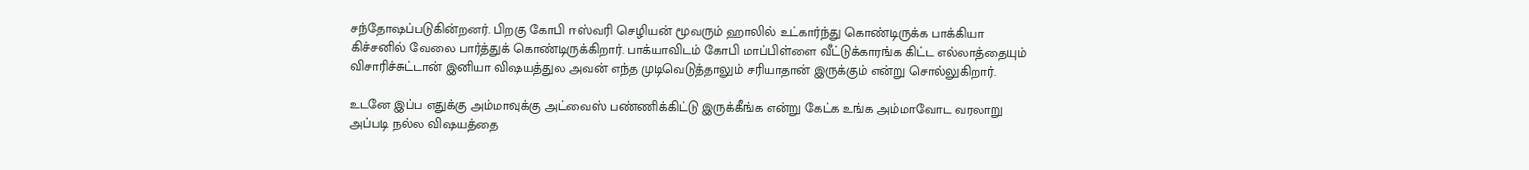சந்தோஷப்படுகின்றனர். பிறகு கோபி ஈஸ்வரி செழியன் மூவரும் ஹாலில் உட்கார்ந்து கொண்டிருக்க பாக்கியா கிச்சனில் வேலை பார்த்துக் கொண்டிருக்கிறார். பாக்யாவிடம் கோபி மாப்பிள்ளை வீட்டுக்காரங்க கிட்ட எல்லாத்தையும் விசாரிச்சுட்டான் இனியா விஷயத்துல அவன் எந்த முடிவெடுத்தாலும் சரியாதான் இருக்கும் என்று சொல்லுகிறார்.

உடனே இப்ப எதுக்கு அம்மாவுக்கு அட்வைஸ் பண்ணிக்கிட்டு இருக்கீங்க என்று கேட்க உங்க அம்மாவோட வரலாறு அப்படி நல்ல விஷயத்தை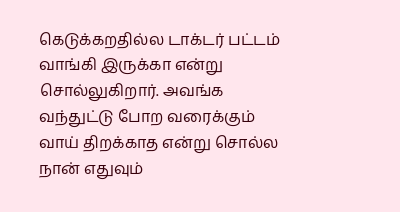கெடுக்கறதில்ல டாக்டர் பட்டம் வாங்கி இருக்கா என்று சொல்லுகிறார். அவங்க வந்துட்டு போற வரைக்கும் வாய் திறக்காத என்று சொல்ல நான் எதுவும்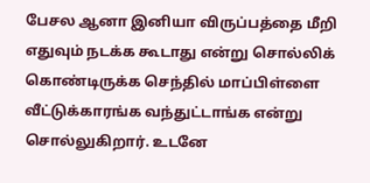பேசல ஆனா இனியா விருப்பத்தை மீறி எதுவும் நடக்க கூடாது என்று சொல்லிக் கொண்டிருக்க செந்தில் மாப்பிள்ளை வீட்டுக்காரங்க வந்துட்டாங்க என்று சொல்லுகிறார். உடனே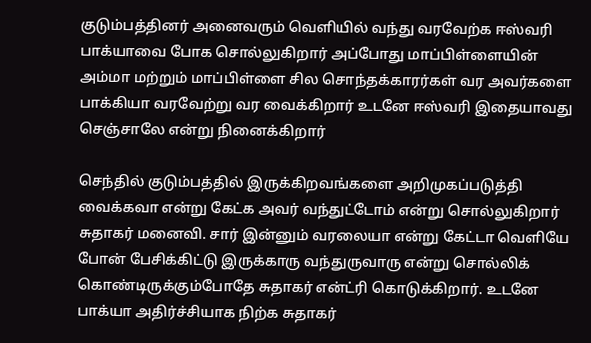குடும்பத்தினர் அனைவரும் வெளியில் வந்து வரவேற்க ஈஸ்வரி பாக்யாவை போக சொல்லுகிறார் அப்போது மாப்பிள்ளையின் அம்மா மற்றும் மாப்பிள்ளை சில சொந்தக்காரர்கள் வர அவர்களை பாக்கியா வரவேற்று வர வைக்கிறார் உடனே ஈஸ்வரி இதையாவது செஞ்சாலே என்று நினைக்கிறார்

செந்தில் குடும்பத்தில் இருக்கிறவங்களை அறிமுகப்படுத்தி வைக்கவா என்று கேட்க அவர் வந்துட்டோம் என்று சொல்லுகிறார் சுதாகர் மனைவி. சார் இன்னும் வரலையா என்று கேட்டா வெளியே போன் பேசிக்கிட்டு இருக்காரு வந்துருவாரு என்று சொல்லிக் கொண்டிருக்கும்போதே சுதாகர் என்ட்ரி கொடுக்கிறார். உடனே பாக்யா அதிர்ச்சியாக நிற்க சுதாகர்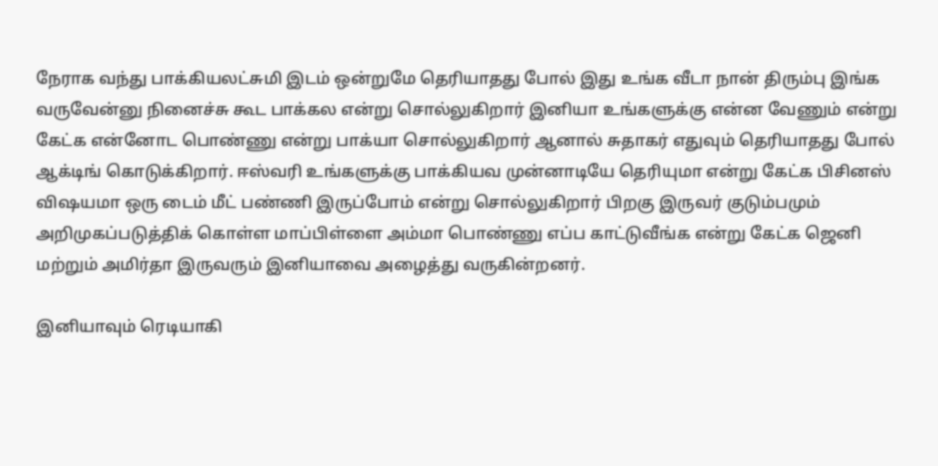நேராக வந்து பாக்கியலட்சுமி இடம் ஒன்றுமே தெரியாதது போல் இது உங்க வீடா நான் திரும்பு இங்க வருவேன்னு நினைச்சு கூட பாக்கல என்று சொல்லுகிறார் இனியா உங்களுக்கு என்ன வேணும் என்று கேட்க என்னோட பொண்ணு என்று பாக்யா சொல்லுகிறார் ஆனால் சுதாகர் எதுவும் தெரியாதது போல் ஆக்டிங் கொடுக்கிறார். ஈஸ்வரி உங்களுக்கு பாக்கியவ முன்னாடியே தெரியுமா என்று கேட்க பிசினஸ் விஷயமா ஒரு டைம் மீட் பண்ணி இருப்போம் என்று சொல்லுகிறார் பிறகு இருவர் குடும்பமும் அறிமுகப்படுத்திக் கொள்ள மாப்பிள்ளை அம்மா பொண்ணு எப்ப காட்டுவீங்க என்று கேட்க ஜெனி மற்றும் அமிர்தா இருவரும் இனியாவை அழைத்து வருகின்றனர்.

இனியாவும் ரெடியாகி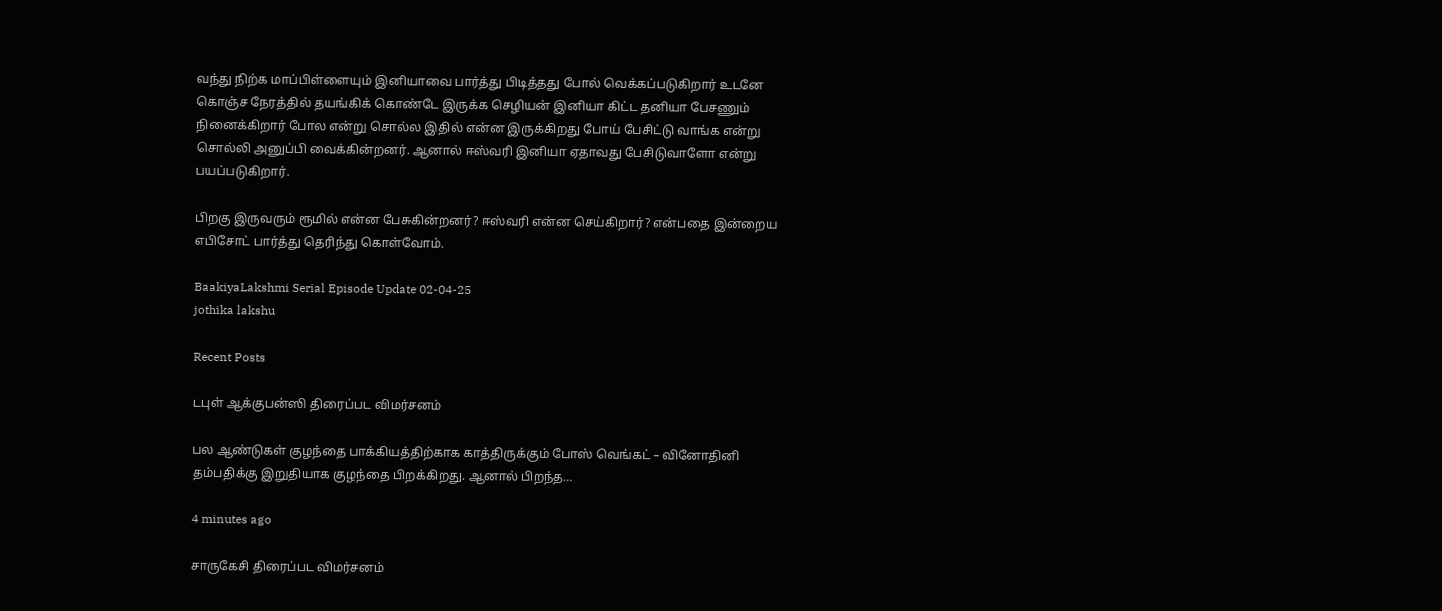வந்து நிற்க மாப்பிள்ளையும் இனியாவை பார்த்து பிடித்தது போல் வெக்கப்படுகிறார் உடனே கொஞ்ச நேரத்தில் தயங்கிக் கொண்டே இருக்க செழியன் இனியா கிட்ட தனியா பேசணும் நினைக்கிறார் போல என்று சொல்ல இதில் என்ன இருக்கிறது போய் பேசிட்டு வாங்க என்று சொல்லி அனுப்பி வைக்கின்றனர். ஆனால் ஈஸ்வரி இனியா ஏதாவது பேசிடுவாளோ என்று பயப்படுகிறார்.

பிறகு இருவரும் ரூமில் என்ன பேசுகின்றனர்? ஈஸ்வரி என்ன செய்கிறார்? என்பதை இன்றைய எபிசோட் பார்த்து தெரிந்து கொள்வோம்.

BaakiyaLakshmi Serial Episode Update 02-04-25
jothika lakshu

Recent Posts

டபுள் ஆக்குபன்ஸி திரைப்பட விமர்சனம்

பல ஆண்டுகள் குழந்தை பாக்கியத்திற்காக காத்திருக்கும் போஸ் வெங்கட் – வினோதினி தம்பதிக்கு இறுதியாக குழந்தை பிறக்கிறது. ஆனால் பிறந்த…

4 minutes ago

சாருகேசி திரைப்பட விமர்சனம்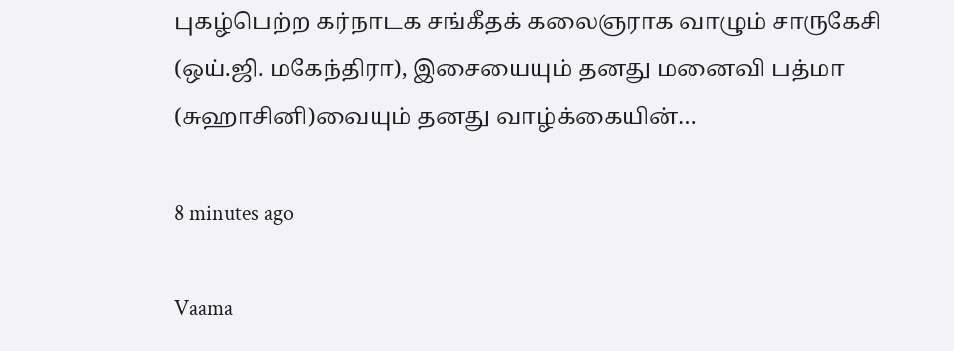புகழ்பெற்ற கர்நாடக சங்கீதக் கலைஞராக வாழும் சாருகேசி (ஒய்.ஜி. மகேந்திரா), இசையையும் தனது மனைவி பத்மா (சுஹாசினி)வையும் தனது வாழ்க்கையின்…

8 minutes ago

Vaama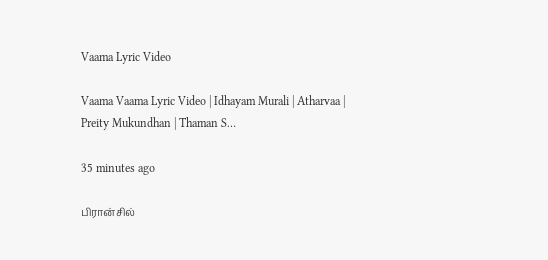Vaama Lyric Video

Vaama Vaama Lyric Video | Idhayam Murali | Atharvaa | Preity Mukundhan | Thaman S…

35 minutes ago

பிரான்சில்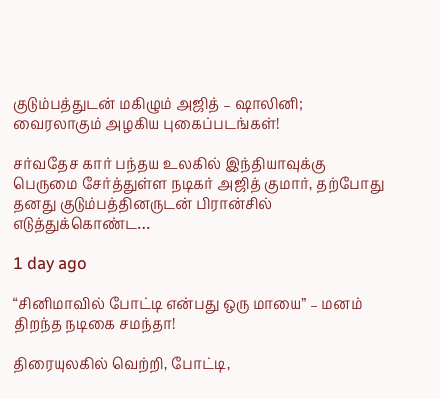குடும்பத்துடன் மகிழும் அஜித் – ஷாலினி; வைரலாகும் அழகிய புகைப்படங்கள்!

சர்வதேச கார் பந்தய உலகில் இந்தியாவுக்கு பெருமை சேர்த்துள்ள நடிகர் அஜித் குமார், தற்போது தனது குடும்பத்தினருடன் பிரான்சில் எடுத்துக்கொண்ட…

1 day ago

“சினிமாவில் போட்டி என்பது ஒரு மாயை” – மனம் திறந்த நடிகை சமந்தா!

திரையுலகில் வெற்றி, போட்டி,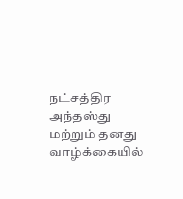நட்சத்திர அந்தஸ்து மற்றும் தனது வாழ்க்கையில்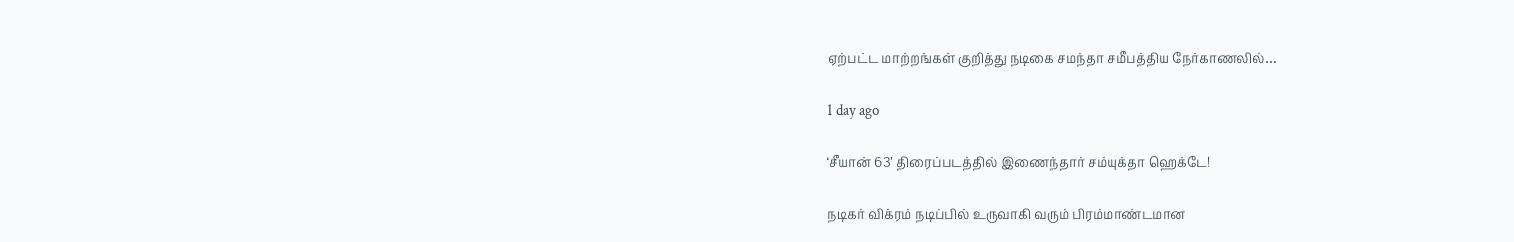ஏற்பட்ட மாற்றங்கள் குறித்து நடிகை சமந்தா சமீபத்திய நேர்காணலில்…

1 day ago

‘சீயான் 63’ திரைப்படத்தில் இணைந்தார் சம்யுக்தா ஹெக்டே!

நடிகர் விக்ரம் நடிப்பில் உருவாகி வரும் பிரம்மாண்டமான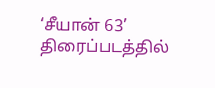‘சீயான் 63’ திரைப்படத்தில்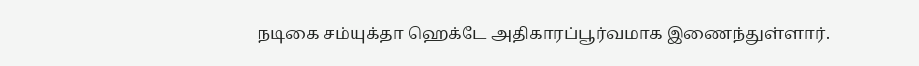நடிகை சம்யுக்தா ஹெக்டே அதிகாரப்பூர்வமாக இணைந்துள்ளார்.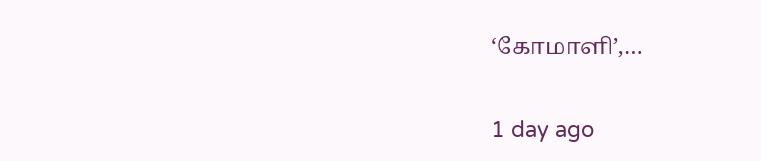‘கோமாளி’,…

1 day ago